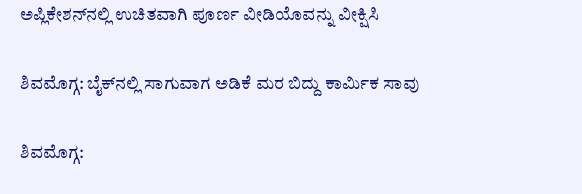ಅಪ್ಲಿಕೇಶನ್‌ನಲ್ಲಿ ಉಚಿತವಾಗಿ ಪೂರ್ಣ ವೀಡಿಯೊವನ್ನು ವೀಕ್ಷಿಸಿ

ಶಿವಮೊಗ್ಗ: ಬೈಕ್‌ನಲ್ಲಿ ಸಾಗುವಾಗ ಅಡಿಕೆ ಮರ ಬಿದ್ದು ಕಾರ್ಮಿಕ ಸಾವು

ಶಿವಮೊಗ್ಗ: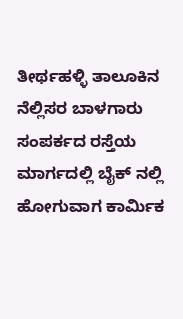ತೀರ್ಥಹಳ್ಳಿ ತಾಲೂಕಿನ ನೆಲ್ಲಿಸರ ಬಾಳಗಾರು ಸಂಪರ್ಕದ ರಸ್ತೆಯ ಮಾರ್ಗದಲ್ಲಿ ಬೈಕ್ ನಲ್ಲಿ ಹೋಗುವಾಗ ಕಾರ್ಮಿಕ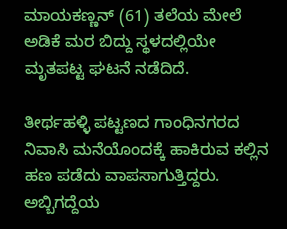ಮಾಯಕಣ್ಣನ್ (61) ತಲೆಯ ಮೇಲೆ ಅಡಿಕೆ ಮರ ಬಿದ್ದು ಸ್ಥಳದಲ್ಲಿಯೇ ಮೃತಪಟ್ಟ ಘಟನೆ ನಡೆದಿದೆ.

ತೀರ್ಥಹಳ್ಳಿ ಪಟ್ಟಣದ ಗಾಂಧಿನಗರದ ನಿವಾಸಿ ಮನೆಯೊಂದಕ್ಕೆ ಹಾಕಿರುವ ಕಲ್ಲಿನ ಹಣ ಪಡೆದು ವಾಪಸಾಗುತ್ತಿದ್ದರು. ಅಬ್ಬಿಗದ್ದೆಯ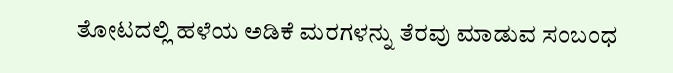ತೋಟದಲ್ಲಿ ಹಳೆಯ ಅಡಿಕೆ ಮರಗಳನ್ನು ತೆರವು ಮಾಡುವ ಸಂಬಂಧ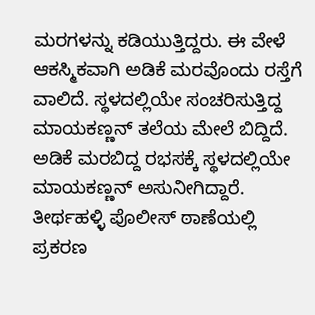ಮರಗಳನ್ನು ಕಡಿಯುತ್ತಿದ್ದರು. ಈ ವೇಳೆ ಆಕಸ್ಮಿಕವಾಗಿ ಅಡಿಕೆ ಮರವೊಂದು ರಸ್ತೆಗೆ ವಾಲಿದೆ. ಸ್ಥಳದಲ್ಲಿಯೇ ಸಂಚರಿಸುತ್ತಿದ್ದ ಮಾಯಕಣ್ಣನ್ ತಲೆಯ ಮೇಲೆ ಬಿದ್ದಿದೆ. ಅಡಿಕೆ ಮರಬಿದ್ದ ರಭಸಕ್ಕೆ ಸ್ಥಳದಲ್ಲಿಯೇ ಮಾಯಕಣ್ಣನ್ ಅಸುನೀಗಿದ್ದಾರೆ. ತೀರ್ಥಹಳ್ಳಿ ಪೊಲೀಸ್ ಠಾಣೆಯಲ್ಲಿ ಪ್ರಕರಣ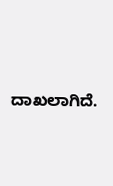ದಾಖಲಾಗಿದೆ.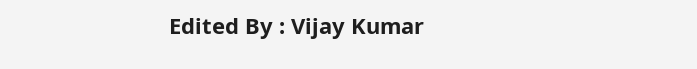Edited By : Vijay Kumar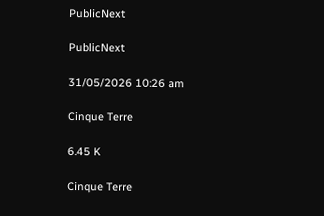PublicNext

PublicNext

31/05/2026 10:26 am

Cinque Terre

6.45 K

Cinque Terre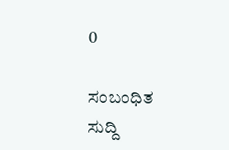0

ಸಂಬಂಧಿತ ಸುದ್ದಿ